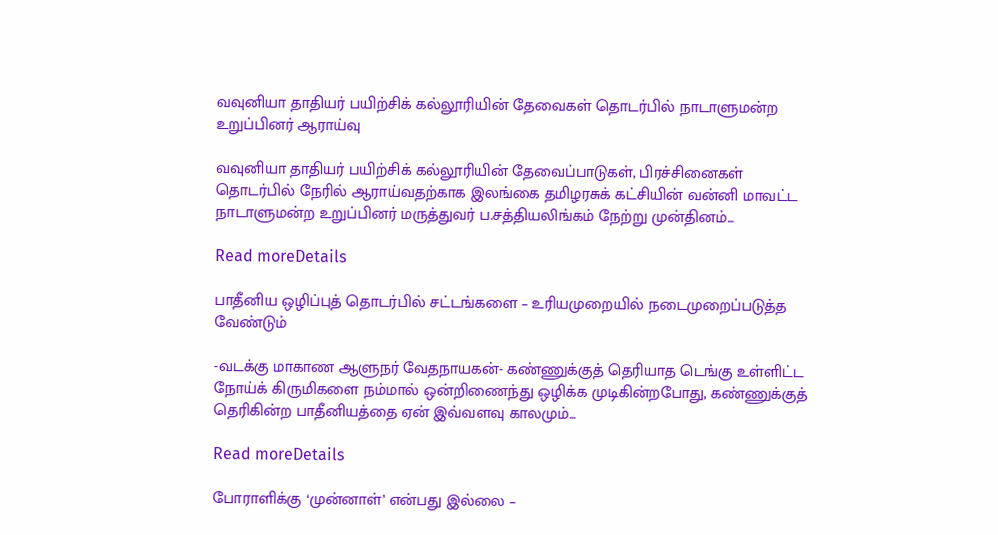வவுனியா தாதியர் பயிற்சிக் கல்லூரியின் தேவைகள் தொடர்பில் நாடாளுமன்ற உறுப்பினர் ஆராய்வு

வவுனியா தாதியர் பயிற்சிக் கல்லூரியின் தேவைப்பாடுகள், பிரச்சினைகள் தொடர்பில் நேரில் ஆராய்வதற்காக இலங்கை தமிழரசுக் கட்சியின் வன்னி மாவட்ட நாடாளுமன்ற உறுப்பினர் மருத்துவர் ப.சத்தியலிங்கம் நேற்று முன்தினம்...

Read moreDetails

பாதீனிய ஒழிப்புத் தொடர்பில் சட்டங்களை – உரியமுறையில் நடைமுறைப்படுத்த வேண்டும்

-வடக்கு மாகாண ஆளுநர் வேதநாயகன்- கண்ணுக்குத் தெரியாத டெங்கு உள்ளிட்ட நோய்க் கிருமிகளை நம்மால் ஒன்றிணைந்து ஒழிக்க முடிகின்றபோது, கண்ணுக்குத் தெரிகின்ற பாதீனியத்தை ஏன் இவ்வளவு காலமும்...

Read moreDetails

போராளிக்கு ‘முன்னாள்’ என்பது இல்லை –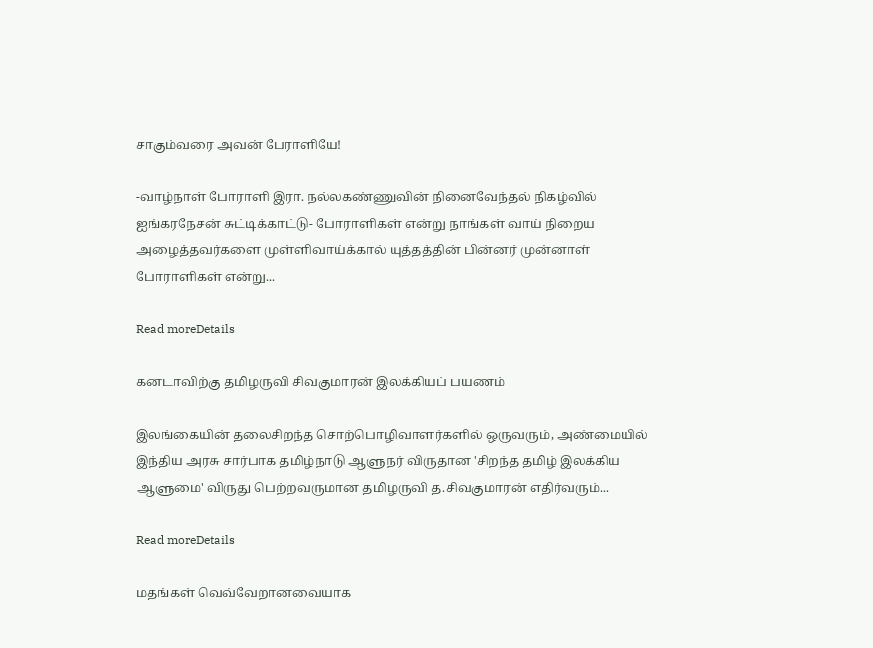சாகும்வரை அவன் பேராளியே!

-வாழ்நாள் போராளி இரா. நல்லகண்ணுவின் நினைவேந்தல் நிகழ்வில் ஐங்கரநேசன் சுட்டிக்காட்டு- போராளிகள் என்று நாங்கள் வாய் நிறைய அழைத்தவர்களை முள்ளிவாய்க்கால் யுத்தத்தின் பின்னர் முன்னாள் போராளிகள் என்று...

Read moreDetails

கனடாவிற்கு தமிழருவி சிவகுமாரன் இலக்கியப் பயணம்

இலங்கையின் தலைசிறந்த சொற்பொழிவாளர்களில் ஒருவரும், அண்மையில் இந்திய அரசு சார்பாக தமிழ்நாடு ஆளுநர் விருதான 'சிறந்த தமிழ் இலக்கிய ஆளுமை' விருது பெற்றவருமான தமிழருவி த.சிவகுமாரன் எதிர்வரும்...

Read moreDetails

மதங்கள் வெவ்வேறானவையாக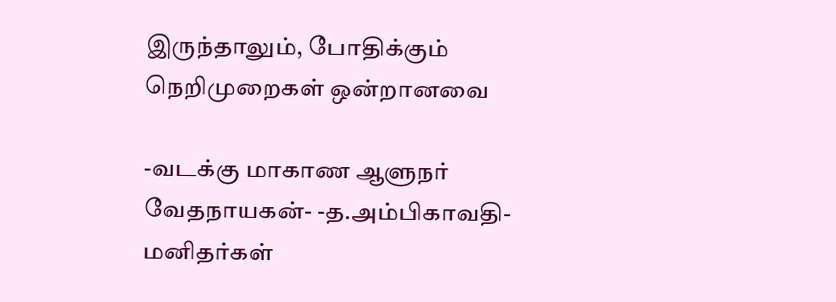இருந்தாலும், போதிக்கும் நெறிமுறைகள் ஒன்றானவை

-வடக்கு மாகாண ஆளுநர் வேதநாயகன்- -த.அம்பிகாவதி- மனிதர்கள்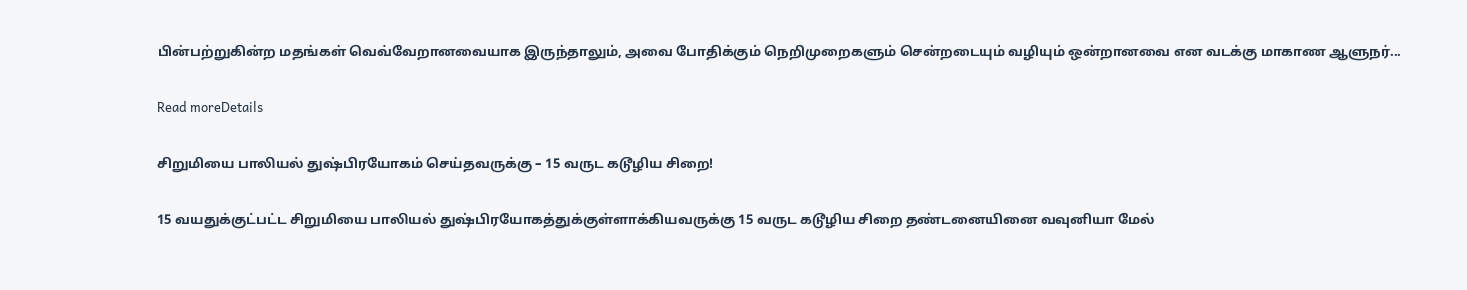பின்பற்றுகின்ற மதங்கள் வெவ்வேறானவையாக இருந்தாலும், அவை போதிக்கும் நெறிமுறைகளும் சென்றடையும் வழியும் ஒன்றானவை என வடக்கு மாகாண ஆளுநர்...

Read moreDetails

சிறுமியை பாலியல் துஷ்பிரயோகம் செய்தவருக்கு – 15 வருட கடூழிய சிறை!

15 வயதுக்குட்பட்ட சிறுமியை பாலியல் துஷ்பிரயோகத்துக்குள்ளாக்கியவருக்கு 15 வருட கடூழிய சிறை தண்டனையினை வவுனியா மேல்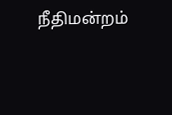நீதிமன்றம்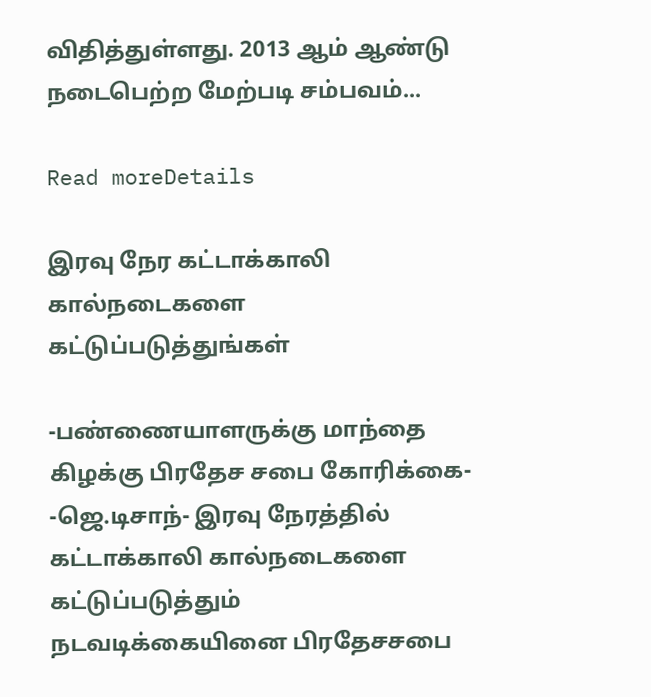விதித்துள்ளது. 2013 ஆம் ஆண்டு நடைபெற்ற மேற்படி சம்பவம்...

Read moreDetails

இரவு நேர கட்டாக்காலி கால்நடைகளை கட்டுப்படுத்துங்கள்

-பண்ணையாளருக்கு மாந்தை கிழக்கு பிரதேச சபை கோரிக்கை- -ஜெ.டிசாந்- இரவு நேரத்தில் கட்டாக்காலி கால்நடைகளை கட்டுப்படுத்தும் நடவடிக்கையினை பிரதேசசபை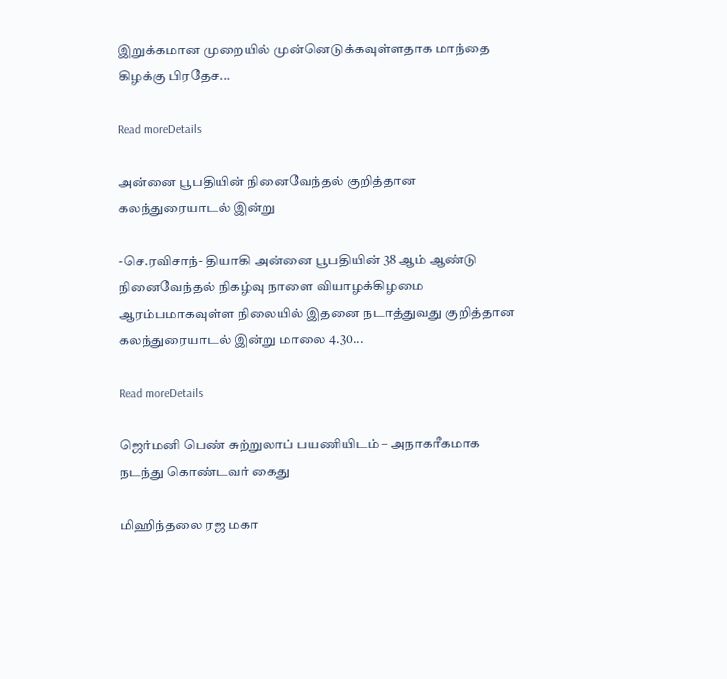இறுக்கமான முறையில் முன்னெடுக்கவுள்ளதாக மாந்தை கிழக்கு பிரதேச...

Read moreDetails

அன்னை பூபதியின் நினைவேந்தல் குறித்தான கலந்துரையாடல் இன்று

-செ.ரவிசாந்- தியாகி அன்னை பூபதியின் 38 ஆம் ஆண்டு நினைவேந்தல் நிகழ்வு நாளை வியாழக்கிழமை ஆரம்பமாகவுள்ள நிலையில் இதனை நடாத்துவது குறித்தான கலந்துரையாடல் இன்று மாலை 4.30...

Read moreDetails

ஜெர்மனி பெண் சுற்றுலாப் பயணியிடம் – அநாகரீகமாக நடந்து கொண்டவர் கைது

மிஹிந்தலை ரஜ மகா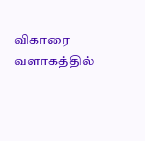விகாரை வளாகத்தில்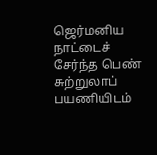ஜெர்மனிய நாட்டைச் சேர்ந்த பெண் சுற்றுலாப் பயணியிடம்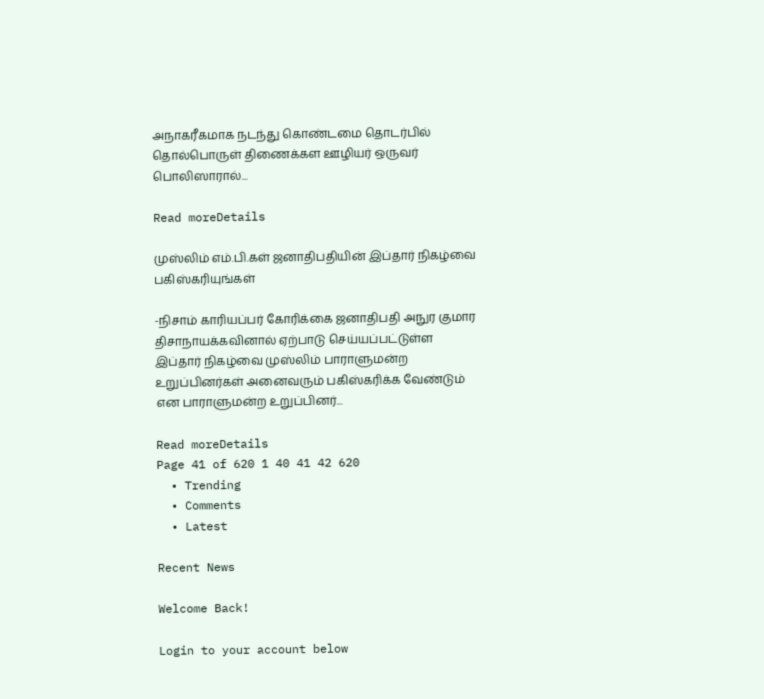அநாகரீகமாக நடந்து கொண்டமை தொடர்பில் தொல்பொருள் திணைக்கள ஊழியர் ஒருவர் பொலிஸாரால்...

Read moreDetails

முஸ்லிம் எம்.பி.கள் ஜனாதிபதியின் இப்தார் நிகழ்வை பகிஸ்கரியுங்கள்

-நிசாம் காரியப்பர் கோரிக்கை ஜனாதிபதி அநுர குமார திசாநாயக்கவினால் ஏற்பாடு செய்யப்பட்டுள்ள இப்தார் நிகழ்வை முஸ்லிம் பாராளுமன்ற உறுப்பினர்கள் அனைவரும் பகிஸ்கரிக்க வேண்டும் என பாராளுமன்ற உறுப்பினர்...

Read moreDetails
Page 41 of 620 1 40 41 42 620
  • Trending
  • Comments
  • Latest

Recent News

Welcome Back!

Login to your account below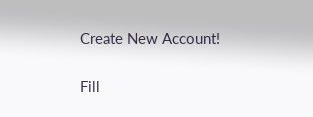Create New Account!

Fill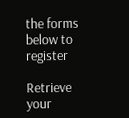the forms below to register

Retrieve your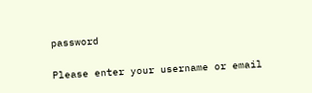password

Please enter your username or email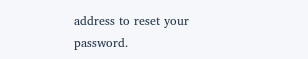address to reset your password.